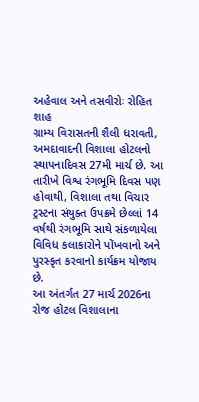અહેવાલ અને તસવીરોઃ રોહિત શાહ
ગ્રામ્ય વિરાસતની શૈલી ધરાવતી, અમદાવાદની વિશાલા હોટલનો સ્થાપનાદિવસ 27મી માર્ચ છે. આ તારીખે વિશ્વ રંગભૂમિ દિવસ પણ હોવાથી, વિશાલા તથા વિચાર ટ્રસ્ટના સંયુક્ત ઉપક્રમે છેલ્લાં 14 વર્ષથી રંગભૂમિ સાથે સંકળાયેલા વિવિધ કલાકારોને પોંખવાનો અને પુરસ્કૃત કરવાનો કાર્યક્રમ યોજાય છે.
આ અંતર્ગત 27 માર્ચ 2026ના રોજ હોટલ વિશાલાના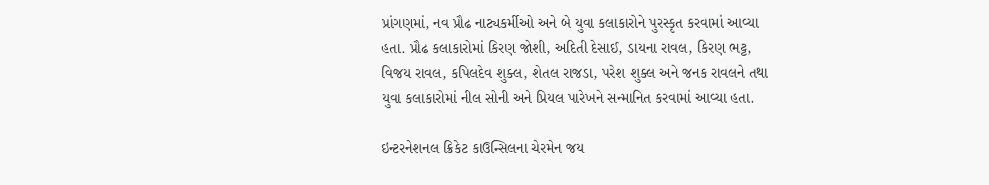પ્રાંગણમાં, નવ પ્રૌઢ નાટ્યકર્મીઓ અને બે યુવા કલાકારોને પુરસ્કૃત કરવામાં આવ્યા હતા. પ્રૌઢ કલાકારોમાં કિરણ જોશી, અદિતી દેસાઈ, ડાયના રાવલ, કિરણ ભટ્ટ, વિજય રાવલ, કપિલદેવ શુક્લ, શેતલ રાજડા, પરેશ શુક્લ અને જનક રાવલને તથા યુવા કલાકારોમાં નીલ સોની અને પ્રિયલ પારેખને સન્માનિત કરવામાં આવ્યા હતા.

ઇન્ટરનેશનલ ક્રિકેટ કાઉન્સિલના ચેરમેન જય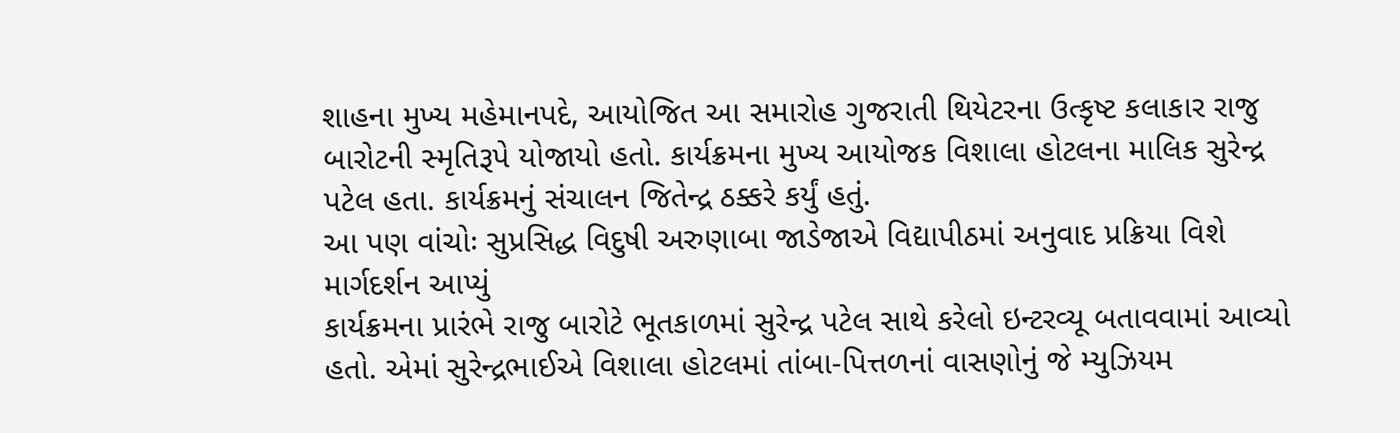શાહના મુખ્ય મહેમાનપદે, આયોજિત આ સમારોહ ગુજરાતી થિયેટરના ઉત્કૃષ્ટ કલાકાર રાજુ બારોટની સ્મૃતિરૂપે યોજાયો હતો. કાર્યક્રમના મુખ્ય આયોજક વિશાલા હોટલના માલિક સુરેન્દ્ર પટેલ હતા. કાર્યક્રમનું સંચાલન જિતેન્દ્ર ઠક્કરે કર્યું હતું.
આ પણ વાંચોઃ સુપ્રસિદ્ધ વિદુષી અરુણાબા જાડેજાએ વિદ્યાપીઠમાં અનુવાદ પ્રક્રિયા વિશે માર્ગદર્શન આપ્યું
કાર્યક્રમના પ્રારંભે રાજુ બારોટે ભૂતકાળમાં સુરેન્દ્ર પટેલ સાથે કરેલો ઇન્ટરવ્યૂ બતાવવામાં આવ્યો હતો. એમાં સુરેન્દ્રભાઈએ વિશાલા હોટલમાં તાંબા-પિત્તળનાં વાસણોનું જે મ્યુઝિયમ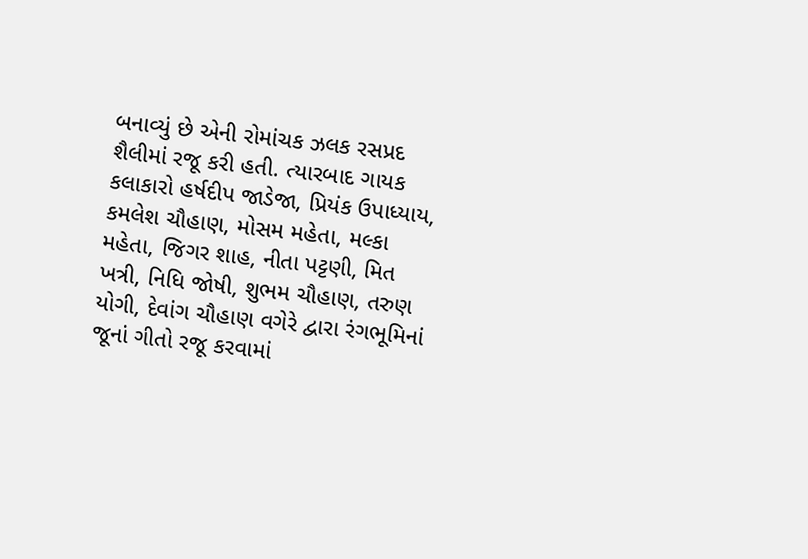બનાવ્યું છે એની રોમાંચક ઝલક રસપ્રદ શૈલીમાં રજૂ કરી હતી. ત્યારબાદ ગાયક કલાકારો હર્ષદીપ જાડેજા, પ્રિયંક ઉપાધ્યાય, કમલેશ ચૌહાણ, મોસમ મહેતા, મલ્કા મહેતા, જિગર શાહ, નીતા પટ્ટણી, મિત ખત્રી, નિધિ જોષી, શુભમ ચૌહાણ, તરુણ યોગી, દેવાંગ ચૌહાણ વગેરે દ્વારા રંગભૂમિનાં જૂનાં ગીતો રજૂ કરવામાં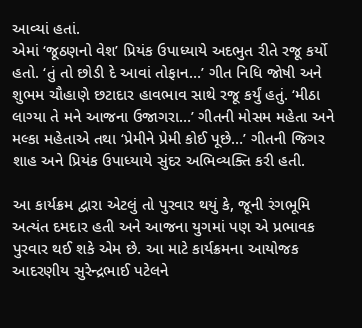આવ્યાં હતાં.
એમાં ‘જૂઠણનો વેશ’ પ્રિયંક ઉપાધ્યાયે અદભુત રીતે રજૂ કર્યો હતો. ‘તું તો છોડી દે આવાં તોફાન…’ ગીત નિધિ જોષી અને શુભમ ચૌહાણે છટાદાર હાવભાવ સાથે રજૂ કર્યું હતું. ‘મીઠા લાગ્યા તે મને આજના ઉજાગરા…’ ગીતની મોસમ મહેતા અને મલ્કા મહેતાએ તથા ‘પ્રેમીને પ્રેમી કોઈ પૂછે…’ ગીતની જિગર શાહ અને પ્રિયંક ઉપાધ્યાયે સુંદર અભિવ્યક્તિ કરી હતી.

આ કાર્યક્રમ દ્વારા એટલું તો પુરવાર થયું કે, જૂની રંગભૂમિ અત્યંત દમદાર હતી અને આજના યુગમાં પણ એ પ્રભાવક પુરવાર થઈ શકે એમ છે. આ માટે કાર્યક્રમના આયોજક આદરણીય સુરેન્દ્રભાઈ પટેલને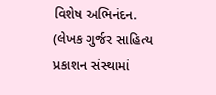વિશેષ અભિનંદન.
(લેખક ગુર્જર સાહિત્ય પ્રકાશન સંસ્થામાં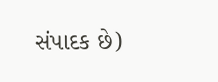સંપાદક છે)